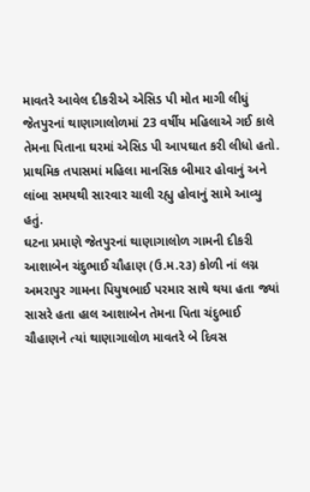માવતરે આવેલ દીકરીએ એસિડ પી મોત માગી લીધું
જેતપુરનાં થાણાગાલોળમાં 23 વર્ષીય મહિલાએ ગઈ કાલે તેમના પિતાના ઘરમાં એસિડ પી આપઘાત કરી લીધો હતો. પ્રાથમિક તપાસમાં મહિલા માનસિક બીમાર હોવાનું અને લાંબા સમયથી સારવાર ચાલી રહ્યુ હોવાનું સામે આવ્યુ હતું.
ઘટના પ્રમાણે જેતપુરનાં થાણાગાલોળ ગામની દીકરી આશાબેન ચંદુભાઈ ચૌહાણ (ઉ.મ.૨૩) કોળી નાં લગ્ન અમરાપુર ગામના પિયુષભાઈ પરમાર સાથે થયા હતા જ્યાં સાસરે હતા હાલ આશાબેન તેમના પિતા ચંદુભાઈ ચૌહાણને ત્યાં થાણાગાલોળ માવતરે બે દિવસ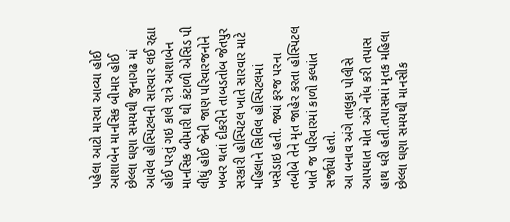પહેલા આટો મારવા આવ્યા હોઈ આશાબેન માનસિક બીમાર હોઈ છેલ્લા ઘણા સમયથી જુનાગઢ માં આવેલ હોસ્પિટલની સારવાર લઈ રહ્યા હોઈ પરતું ગઇ કાલે રાત્રે આશાબેન માનસિક બીમારી થી કંટાળી એસિડ પી લીધું હોઈ જેની જાણ પરિવારજનોને ખબર થતાં દીકરીને તાબડતોબ જેતપુર સરકારી હોસ્પિટલ ખાતે સારવાર માટે મહિલાને સિવિલ હોસ્પિટલમાં ખસેડાઇ હતી. જ્યાં ફરજ પરના તબીબે તેને મૃત જાહેર કરતા હોસ્પિટલ ખાતે જ પરિવારમાં કાળો કલ્પાંત સર્જાયો હતો.
આ બનાવ અંગે તાલુકા પોલીસે આપઘાત મોત અંગે નોંધ કરી તપાસ હાથ ધરી હતી.તપાસમાં મૃતક મહિલા છેલ્લા ઘણા સમયથી માનસીક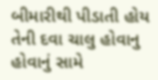બીમારીથી પીડાતી હોય તેની દવા ચાલુ હોવાનુ હોવાનું સામે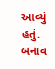આવ્યું હતું. બનાવ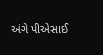અંગે પીએસાઈ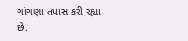ગાંગણા તપાસ કરી રહ્યા છે.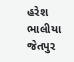હરેશ ભાલીયા જેતપુર